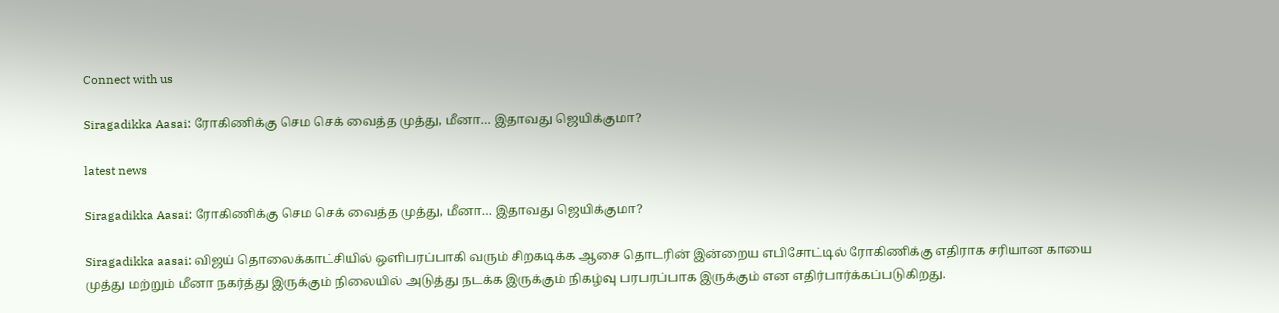Connect with us

Siragadikka Aasai: ரோகிணிக்கு செம செக் வைத்த முத்து, மீனா… இதாவது ஜெயிக்குமா?

latest news

Siragadikka Aasai: ரோகிணிக்கு செம செக் வைத்த முத்து, மீனா… இதாவது ஜெயிக்குமா?

Siragadikka aasai: விஜய் தொலைக்காட்சியில் ஒளிபரப்பாகி வரும் சிறகடிக்க ஆசை தொடரின் இன்றைய எபிசோட்டில் ரோகிணிக்கு எதிராக சரியான காயை முத்து மற்றும் மீனா நகர்த்து இருக்கும் நிலையில் அடுத்து நடக்க இருக்கும் நிகழ்வு பரபரப்பாக இருக்கும் என எதிர்பார்க்கப்படுகிறது.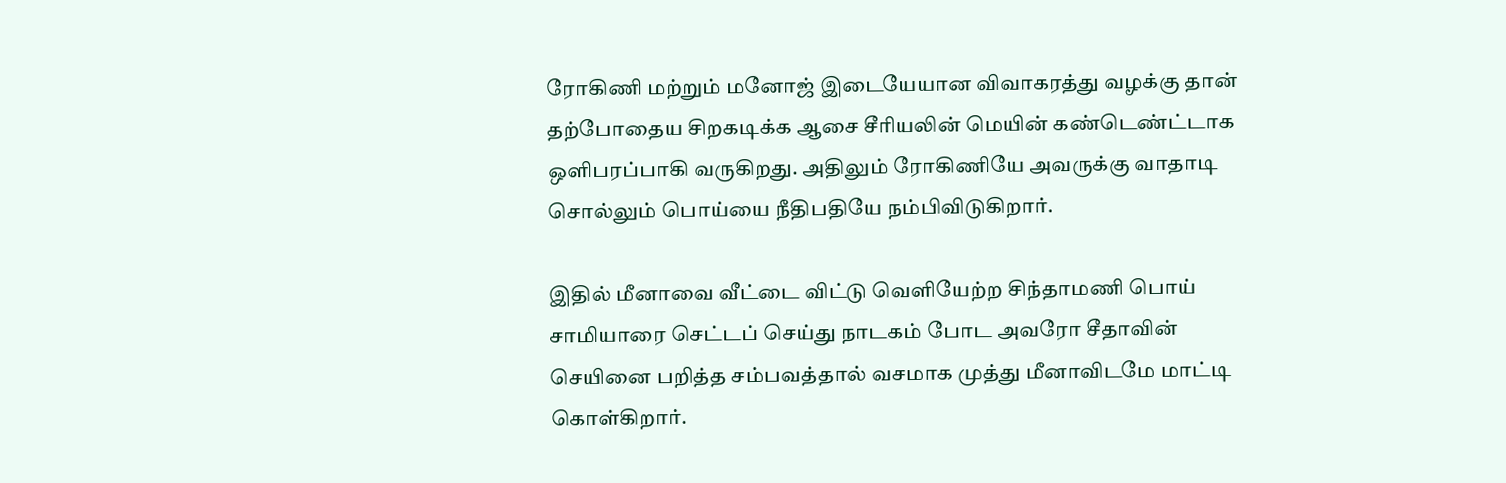ரோகிணி மற்றும் மனோஜ் இடையேயான விவாகரத்து வழக்கு தான் தற்போதைய சிறகடிக்க ஆசை சீரியலின் மெயின் கண்டெண்ட்டாக ஒளிபரப்பாகி வருகிறது. அதிலும் ரோகிணியே அவருக்கு வாதாடி சொல்லும் பொய்யை நீதிபதியே நம்பிவிடுகிறார்.

இதில் மீனாவை வீட்டை விட்டு வெளியேற்ற சிந்தாமணி பொய் சாமியாரை செட்டப் செய்து நாடகம் போட அவரோ சீதாவின் செயினை பறித்த சம்பவத்தால் வசமாக முத்து மீனாவிடமே மாட்டி கொள்கிறார்.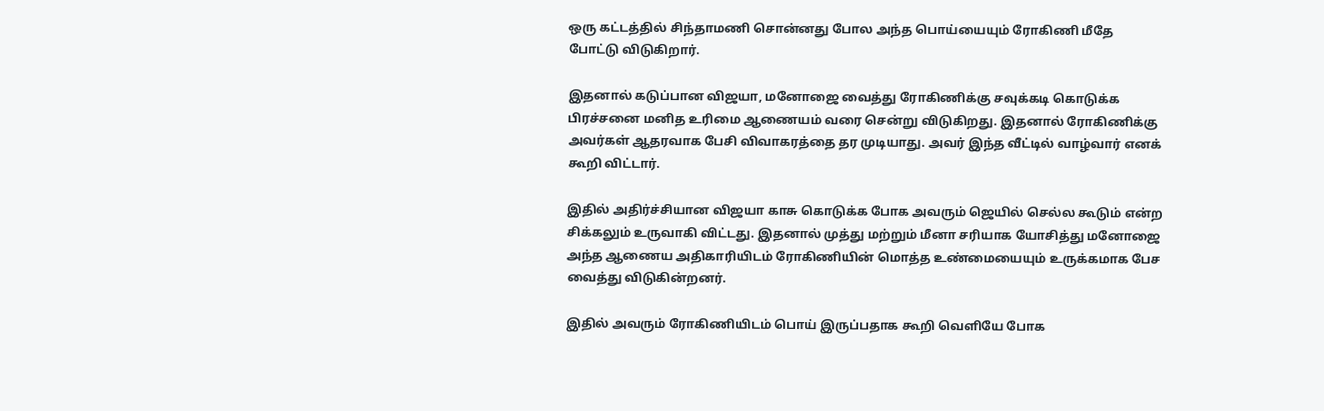ஒரு கட்டத்தில் சிந்தாமணி சொன்னது போல அந்த பொய்யையும் ரோகிணி மீதே போட்டு விடுகிறார்.

இதனால் கடுப்பான விஜயா, மனோஜை வைத்து ரோகிணிக்கு சவுக்கடி கொடுக்க பிரச்சனை மனித உரிமை ஆணையம் வரை சென்று விடுகிறது. இதனால் ரோகிணிக்கு அவர்கள் ஆதரவாக பேசி விவாகரத்தை தர முடியாது. அவர் இந்த வீட்டில் வாழ்வார் எனக் கூறி விட்டார்.

இதில் அதிர்ச்சியான விஜயா காசு கொடுக்க போக அவரும் ஜெயில் செல்ல கூடும் என்ற சிக்கலும் உருவாகி விட்டது. இதனால் முத்து மற்றும் மீனா சரியாக யோசித்து மனோஜை அந்த ஆணைய அதிகாரியிடம் ரோகிணியின் மொத்த உண்மையையும் உருக்கமாக பேச வைத்து விடுகின்றனர்.

இதில் அவரும் ரோகிணியிடம் பொய் இருப்பதாக கூறி வெளியே போக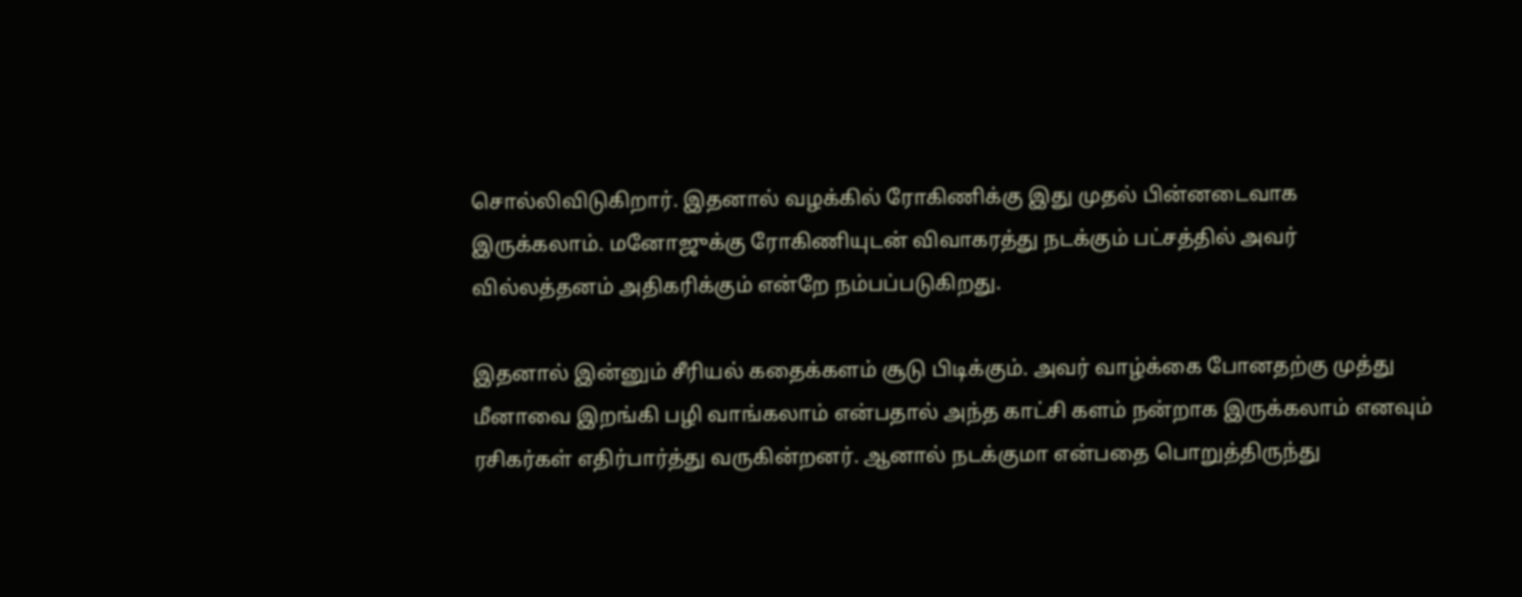சொல்லிவிடுகிறார். இதனால் வழக்கில் ரோகிணிக்கு இது முதல் பின்னடைவாக இருக்கலாம். மனோஜுக்கு ரோகிணியுடன் விவாகரத்து நடக்கும் பட்சத்தில் அவர் வில்லத்தனம் அதிகரிக்கும் என்றே நம்பப்படுகிறது.

இதனால் இன்னும் சீரியல் கதைக்களம் சூடு பிடிக்கும். அவர் வாழ்க்கை போனதற்கு முத்து மீனாவை இறங்கி பழி வாங்கலாம் என்பதால் அந்த காட்சி களம் நன்றாக இருக்கலாம் எனவும் ரசிகர்கள் எதிர்பார்த்து வருகின்றனர். ஆனால் நடக்குமா என்பதை பொறுத்திருந்து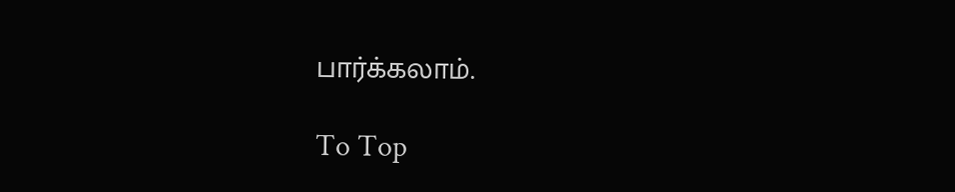பார்க்கலாம்.

To Top